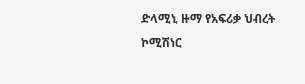ድላሚኒ ዙማ የአፍሪቃ ህብረት ኮሚሽነር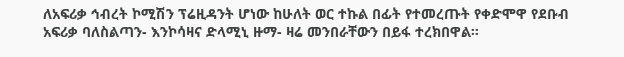ለአፍሪቃ ኅብረት ኮሚሽን ፕሬዚዳንት ሆነው ከሁለት ወር ተኩል በፊት የተመረጡት የቀድሞዋ የደቡብ አፍሪቃ ባለስልጣን- እንኮሳዛና ድላሚኒ ዙማ- ዛሬ መንበራቸውን በይፋ ተረክበዋል።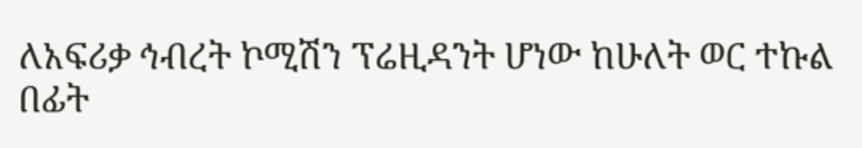ለአፍሪቃ ኅብረት ኮሚሽን ፕሬዚዳንት ሆነው ከሁለት ወር ተኩል በፊት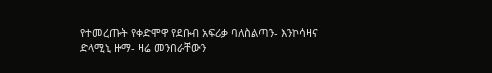የተመረጡት የቀድሞዋ የደቡብ አፍሪቃ ባለስልጣን- እንኮሳዛና ድላሚኒ ዙማ- ዛሬ መንበራቸውን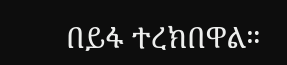በይፋ ተረክበዋል።